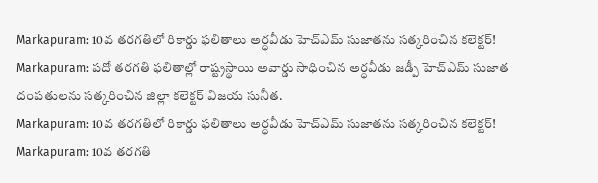Markapuram: 10వ తరగతిలో రికార్డు ఫలితాలు అర్ధవీడు హెచ్ఎమ్ సుజాతను సత్కరించిన కలెక్టర్!
Markapuram: పదో తరగతి ఫలితాల్లో రాష్ట్రస్థాయి అవార్డు సాధించిన అర్ధవీడు జడ్పీ హెచ్ఎమ్ సుజాత దంపతులను సత్కరించిన జిల్లా కలెక్టర్ విజయ సునీత.
Markapuram: 10వ తరగతిలో రికార్డు ఫలితాలు అర్ధవీడు హెచ్ఎమ్ సుజాతను సత్కరించిన కలెక్టర్!
Markapuram: 10వ తరగతి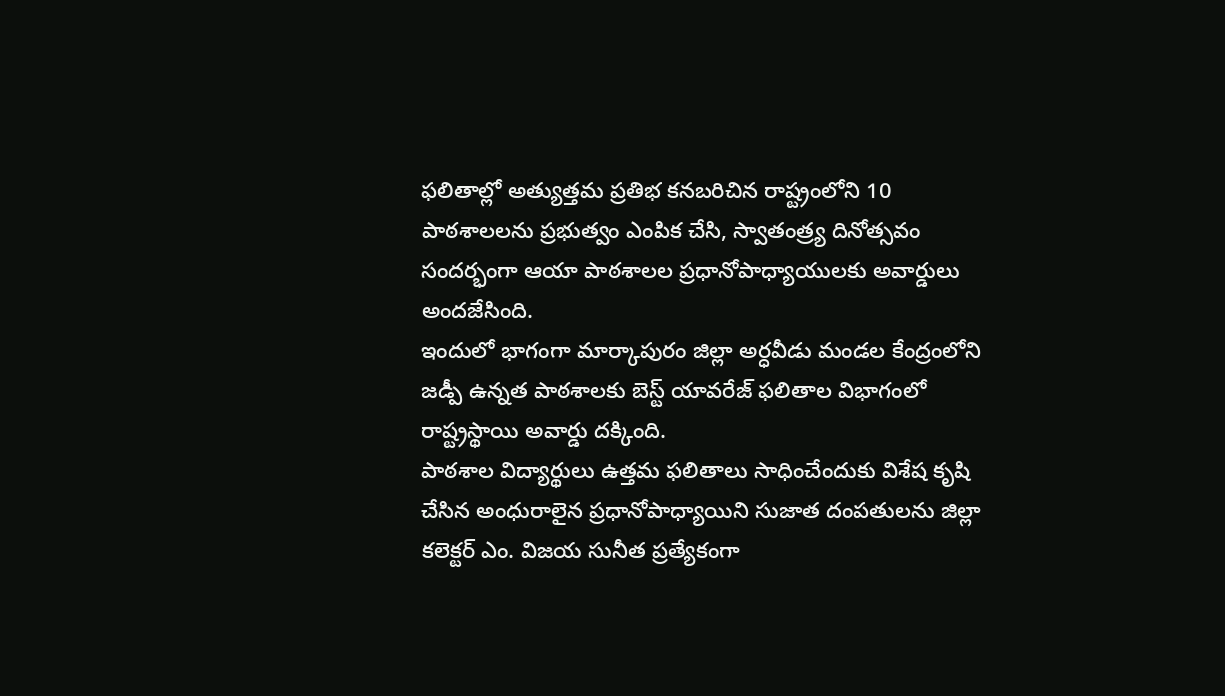ఫలితాల్లో అత్యుత్తమ ప్రతిభ కనబరిచిన రాష్ట్రంలోని 10 పాఠశాలలను ప్రభుత్వం ఎంపిక చేసి, స్వాతంత్ర్య దినోత్సవం సందర్భంగా ఆయా పాఠశాలల ప్రధానోపాధ్యాయులకు అవార్డులు అందజేసింది.
ఇందులో భాగంగా మార్కాపురం జిల్లా అర్ధవీడు మండల కేంద్రంలోని జడ్పీ ఉన్నత పాఠశాలకు బెస్ట్ యావరేజ్ ఫలితాల విభాగంలో రాష్ట్రస్థాయి అవార్డు దక్కింది.
పాఠశాల విద్యార్థులు ఉత్తమ ఫలితాలు సాధించేందుకు విశేష కృషి చేసిన అంధురాలైన ప్రధానోపాధ్యాయిని సుజాత దంపతులను జిల్లా కలెక్టర్ ఎం. విజయ సునీత ప్రత్యేకంగా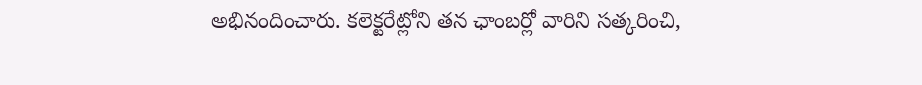అభినందించారు. కలెక్టరేట్లోని తన ఛాంబర్లో వారిని సత్కరించి,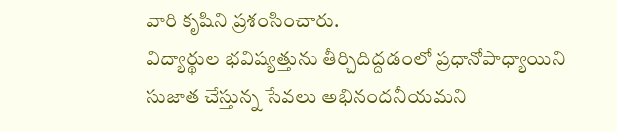వారి కృషిని ప్రశంసించారు.
విద్యార్థుల భవిష్యత్తును తీర్చిదిద్దడంలో ప్రధానోపాధ్యాయిని సుజాత చేస్తున్న సేవలు అభినందనీయమని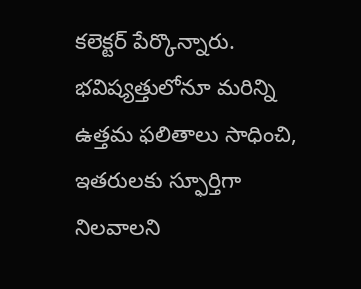కలెక్టర్ పేర్కొన్నారు. భవిష్యత్తులోనూ మరిన్ని ఉత్తమ ఫలితాలు సాధించి, ఇతరులకు స్ఫూర్తిగా నిలవాలని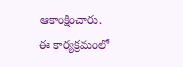ఆకాంక్షించారు.
ఈ కార్యక్రమంలో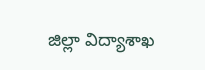జిల్లా విద్యాశాఖ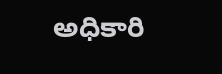అధికారి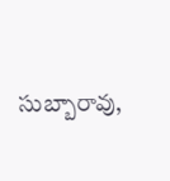సుబ్బారావు,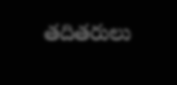తదితరులు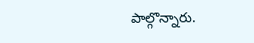పాల్గొన్నారు.